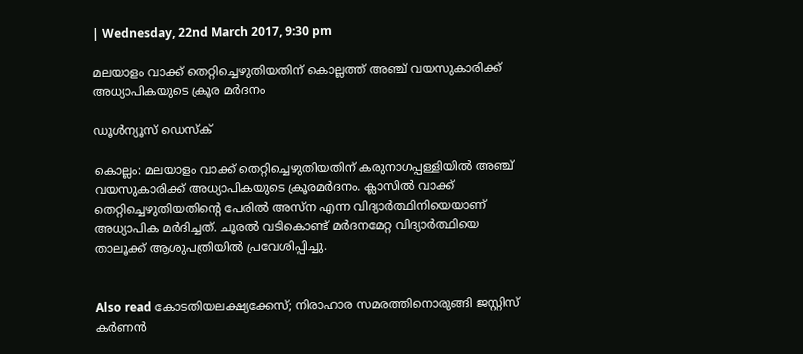| Wednesday, 22nd March 2017, 9:30 pm

മലയാളം വാക്ക് തെറ്റിച്ചെഴുതിയതിന് കൊല്ലത്ത് അഞ്ച് വയസുകാരിക്ക് അധ്യാപികയുടെ ക്രൂര മര്‍ദനം

ഡൂള്‍ന്യൂസ് ഡെസ്‌ക്

കൊല്ലം: മലയാളം വാക്ക് തെറ്റിച്ചെഴുതിയതിന് കരുനാഗപ്പള്ളിയില്‍ അഞ്ച് വയസുകാരിക്ക് അധ്യാപികയുടെ ക്രൂരമര്‍ദനം. ക്ലാസില്‍ വാക്ക് തെറ്റിച്ചെഴുതിയതിന്റെ പേരില്‍ അസ്‌ന എന്ന വിദ്യാര്‍ത്ഥിനിയെയാണ് അധ്യാപിക മര്‍ദിച്ചത്. ചൂരല്‍ വടികൊണ്ട് മര്‍ദനമേറ്റ വിദ്യാര്‍ത്ഥിയെ താലൂക്ക് ആശുപത്രിയില്‍ പ്രവേശിപ്പിച്ചു.


Also read കോടതിയലക്ഷ്യക്കേസ്; നിരാഹാര സമരത്തിനൊരുങ്ങി ജസ്റ്റിസ് കര്‍ണന്‍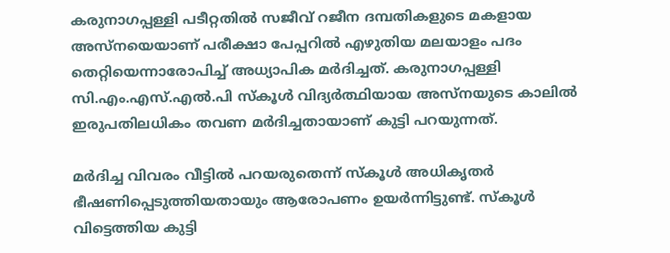കരുനാഗപ്പള്ളി പടീറ്റതില്‍ സജീവ് റജീന ദമ്പതികളുടെ മകളായ അസ്‌നയെയാണ് പരീക്ഷാ പേപ്പറില്‍ എഴുതിയ മലയാളം പദം തെറ്റിയെന്നാരോപിച്ച് അധ്യാപിക മര്‍ദിച്ചത്. കരുനാഗപ്പള്ളി സി.എം.എസ്.എല്‍.പി സ്‌കൂള്‍ വിദ്യര്‍ത്ഥിയായ അസ്‌നയുടെ കാലില്‍ ഇരുപതിലധികം തവണ മര്‍ദിച്ചതായാണ് കുട്ടി പറയുന്നത്.

മര്‍ദിച്ച വിവരം വീട്ടില്‍ പറയരുതെന്ന് സ്‌കൂള്‍ അധികൃതര്‍ ഭീഷണിപ്പെടുത്തിയതായും ആരോപണം ഉയര്‍ന്നിട്ടുണ്ട്. സ്‌കൂള്‍ വിട്ടെത്തിയ കുട്ടി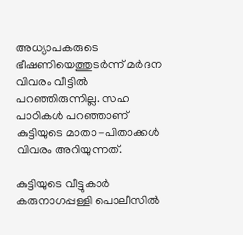അധ്യാപകരുടെ ഭീഷണിയെത്തുടര്‍ന്ന് മര്‍ദന വിവരം വീട്ടില്‍ പറഞ്ഞിരുന്നില്ല. സഹ പാഠികള്‍ പറഞ്ഞാണ് കുട്ടിയുടെ മാതാ-പിതാക്കള്‍ വിവരം അറിയുന്നത്.

കുട്ടിയുടെ വീട്ടുകാര്‍ കരുനാഗപ്പള്ളി പൊലീസില്‍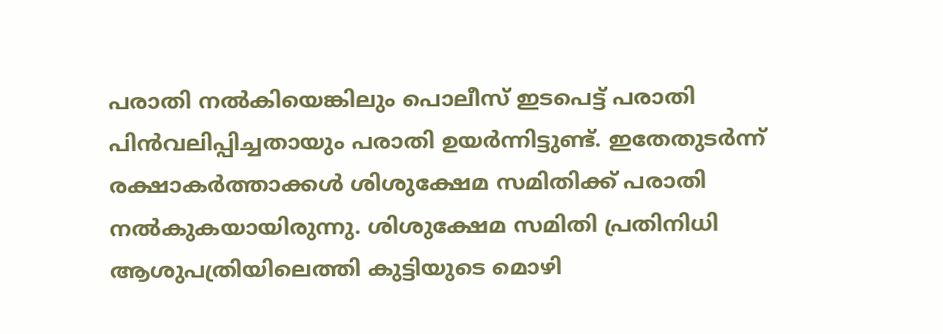പരാതി നല്‍കിയെങ്കിലും പൊലീസ് ഇടപെട്ട് പരാതി പിന്‍വലിപ്പിച്ചതായും പരാതി ഉയര്‍ന്നിട്ടുണ്ട്. ഇതേതുടര്‍ന്ന് രക്ഷാകര്‍ത്താക്കള്‍ ശിശുക്ഷേമ സമിതിക്ക് പരാതി നല്‍കുകയായിരുന്നു. ശിശുക്ഷേമ സമിതി പ്രതിനിധി ആശുപത്രിയിലെത്തി കുട്ടിയുടെ മൊഴി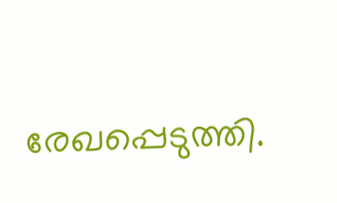രേഖപ്പെടുത്തി.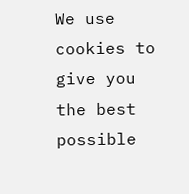We use cookies to give you the best possible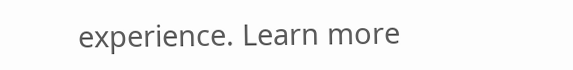experience. Learn more